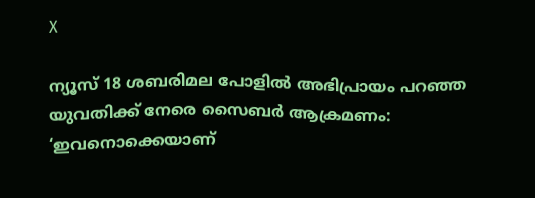X

ന്യൂസ് 18 ശബരിമല പോളില്‍ അഭിപ്രായം പറഞ്ഞ യുവതിക്ക് നേരെ സൈബര്‍ ആക്രമണം: ‘ഇവനൊക്കെയാണ്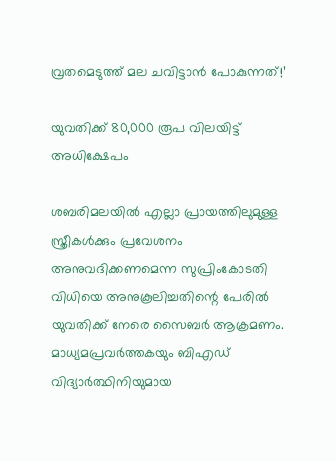വ്രതമെടുത്ത് മല ചവിട്ടാന്‍ പോകുന്നത്!’

യുവതിക്ക് 80,000 രൂപ വിലയിട്ട് അധിക്ഷേപം

ശബരിമലയില്‍ എല്ലാ പ്രായത്തിലുമുള്ള സ്ത്രീകള്‍ക്കും പ്രവേശനം അനുവദിക്കണമെന്ന സുപ്രിംകോടതി വിധിയെ അനുകൂലിച്ചതിന്റെ പേരില്‍ യുവതിക്ക് നേരെ സൈബര്‍ ആക്രമണം. മാധ്യമപ്രവര്‍ത്തകയും ബിഎഡ് വിദ്യാര്‍ത്ഥിനിയുമായ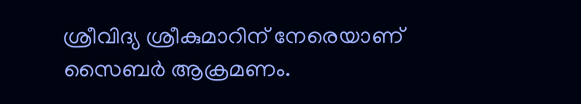ശ്രീവിദ്യ ശ്രീകുമാറിന് നേരെയാണ് സൈബര്‍ ആക്രമണം.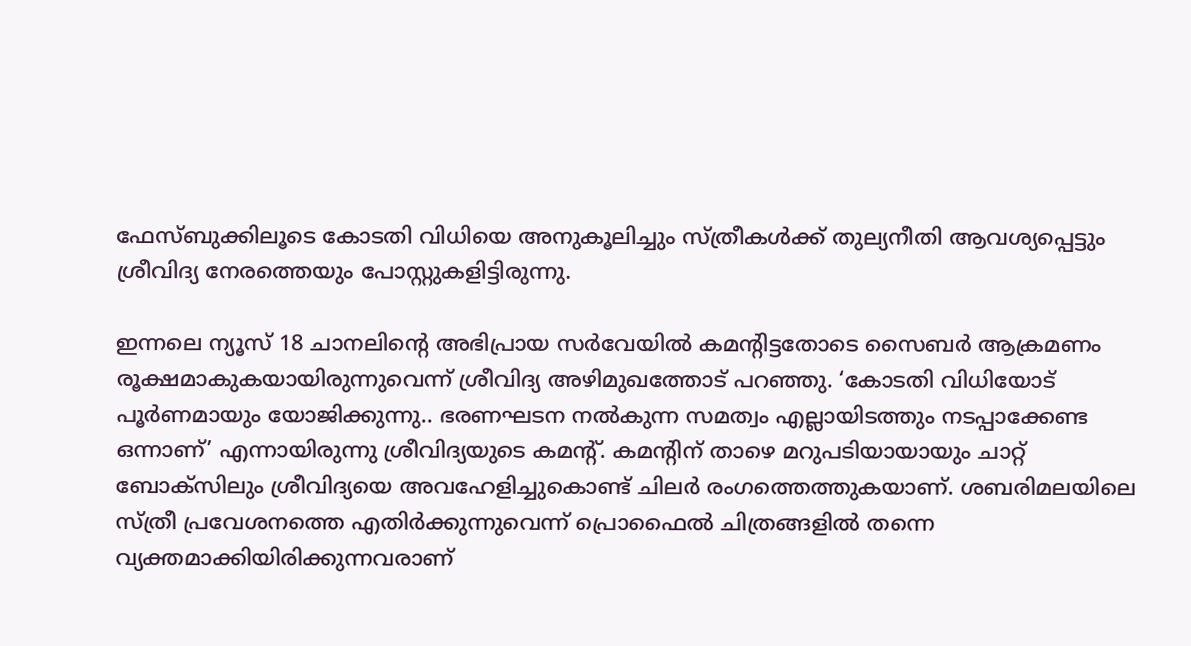ഫേസ്ബുക്കിലൂടെ കോടതി വിധിയെ അനുകൂലിച്ചും സ്ത്രീകള്‍ക്ക് തുല്യനീതി ആവശ്യപ്പെട്ടും ശ്രീവിദ്യ നേരത്തെയും പോസ്റ്റുകളിട്ടിരുന്നു.

ഇന്നലെ ന്യൂസ് 18 ചാനലിന്റെ അഭിപ്രായ സര്‍വേയില്‍ കമന്റിട്ടതോടെ സൈബര്‍ ആക്രമണം രൂക്ഷമാകുകയായിരുന്നുവെന്ന് ശ്രീവിദ്യ അഴിമുഖത്തോട് പറഞ്ഞു. ‘കോടതി വിധിയോട് പൂര്‍ണമായും യോജിക്കുന്നു.. ഭരണഘടന നല്‍കുന്ന സമത്വം എല്ലായിടത്തും നടപ്പാക്കേണ്ട ഒന്നാണ്’ എന്നായിരുന്നു ശ്രീവിദ്യയുടെ കമന്റ്. കമന്റിന് താഴെ മറുപടിയായായും ചാറ്റ് ബോക്‌സിലും ശ്രീവിദ്യയെ അവഹേളിച്ചുകൊണ്ട് ചിലര്‍ രംഗത്തെത്തുകയാണ്. ശബരിമലയിലെ സ്ത്രീ പ്രവേശനത്തെ എതിര്‍ക്കുന്നുവെന്ന് പ്രൊഫൈല്‍ ചിത്രങ്ങളില്‍ തന്നെ വ്യക്തമാക്കിയിരിക്കുന്നവരാണ്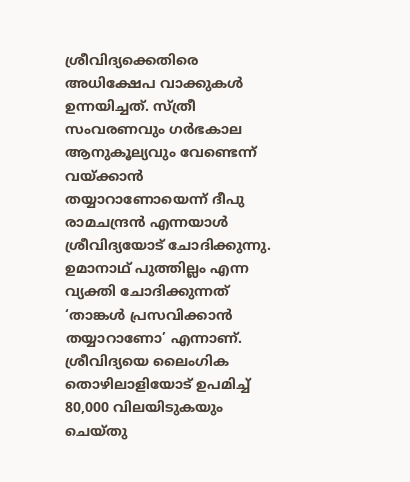ശ്രീവിദ്യക്കെതിരെ അധിക്ഷേപ വാക്കുകള്‍ ഉന്നയിച്ചത്. സ്ത്രീ സംവരണവും ഗര്‍ഭകാല ആനുകൂല്യവും വേണ്ടെന്ന് വയ്ക്കാന്‍ തയ്യാറാണോയെന്ന് ദീപു രാമചന്ദ്രന്‍ എന്നയാള്‍ ശ്രീവിദ്യയോട് ചോദിക്കുന്നു. ഉമാനാഥ് പുത്തില്ലം എന്ന വ്യക്തി ചോദിക്കുന്നത് ‘താങ്കള്‍ പ്രസവിക്കാന്‍ തയ്യാറാണോ’ എന്നാണ്. ശ്രീവിദ്യയെ ലൈംഗിക തൊഴിലാളിയോട് ഉപമിച്ച് 80,000 വിലയിടുകയും ചെയ്തു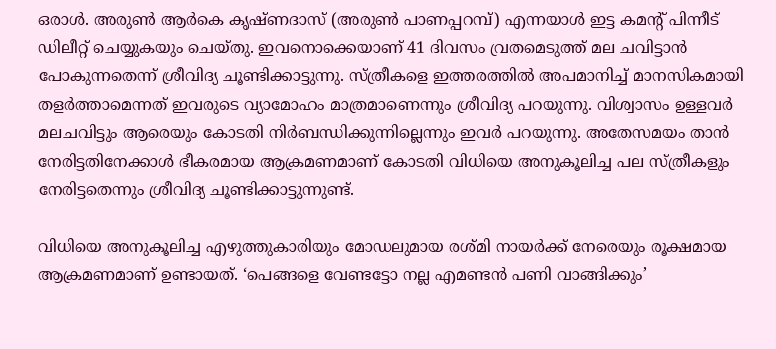ഒരാള്‍. അരുണ്‍ ആര്‍കെ കൃഷ്ണദാസ് (അരുണ്‍ പാണപ്പറമ്പ്) എന്നയാള്‍ ഇട്ട കമന്റ് പിന്നീട് ഡിലീറ്റ് ചെയ്യുകയും ചെയ്തു. ഇവനൊക്കെയാണ് 41 ദിവസം വ്രതമെടുത്ത് മല ചവിട്ടാന്‍ പോകുന്നതെന്ന് ശ്രീവിദ്യ ചൂണ്ടിക്കാട്ടുന്നു. സ്ത്രീകളെ ഇത്തരത്തില്‍ അപമാനിച്ച് മാനസികമായി തളര്‍ത്താമെന്നത് ഇവരുടെ വ്യാമോഹം മാത്രമാണെന്നും ശ്രീവിദ്യ പറയുന്നു. വിശ്വാസം ഉള്ളവര്‍ മലചവിട്ടും ആരെയും കോടതി നിര്‍ബന്ധിക്കുന്നില്ലെന്നും ഇവര്‍ പറയുന്നു. അതേസമയം താന്‍ നേരിട്ടതിനേക്കാള്‍ ഭീകരമായ ആക്രമണമാണ് കോടതി വിധിയെ അനുകൂലിച്ച പല സ്ത്രീകളും നേരിട്ടതെന്നും ശ്രീവിദ്യ ചൂണ്ടിക്കാട്ടുന്നുണ്ട്.

വിധിയെ അനുകൂലിച്ച എഴുത്തുകാരിയും മോഡലുമായ രശ്മി നായര്‍ക്ക് നേരെയും രൂക്ഷമായ ആക്രമണമാണ് ഉണ്ടായത്. ‘പെങ്ങളെ വേണ്ടട്ടോ നല്ല എമണ്ടന്‍ പണി വാങ്ങിക്കും’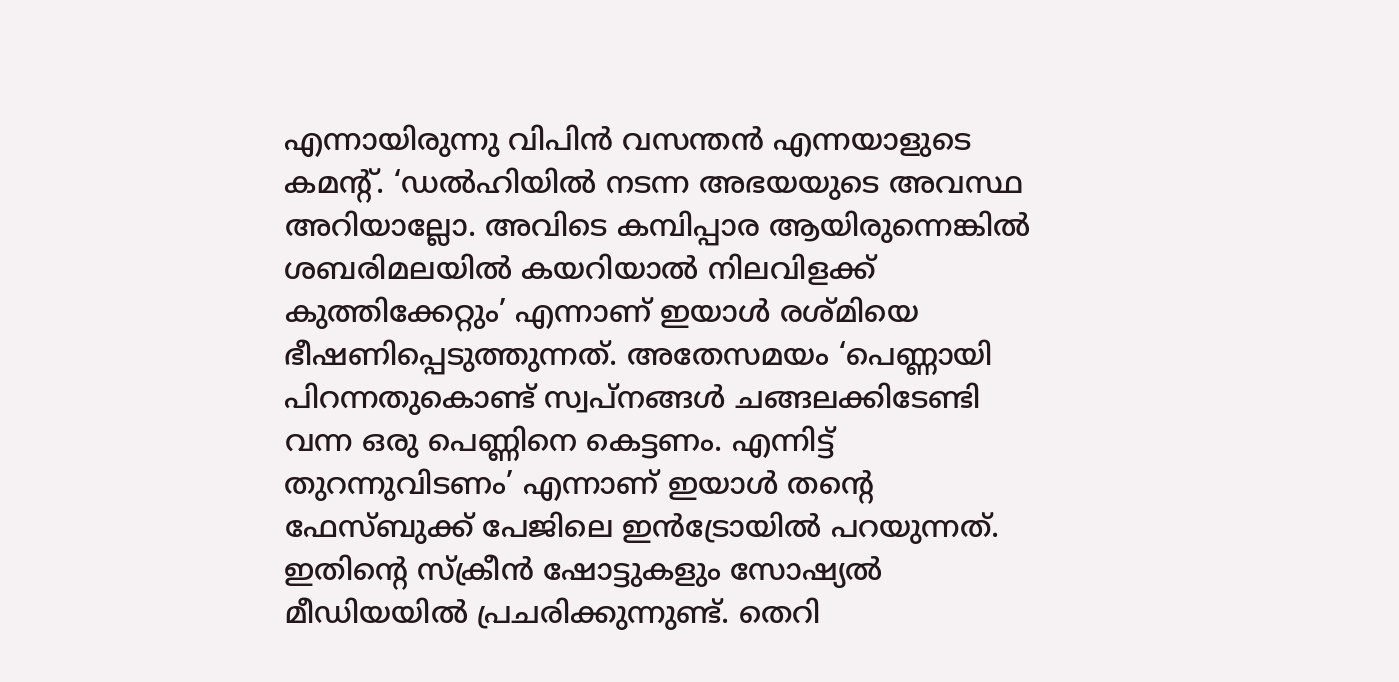എന്നായിരുന്നു വിപിന്‍ വസന്തന്‍ എന്നയാളുടെ കമന്റ്. ‘ഡല്‍ഹിയില്‍ നടന്ന അഭയയുടെ അവസ്ഥ അറിയാല്ലോ. അവിടെ കമ്പിപ്പാര ആയിരുന്നെങ്കില്‍ ശബരിമലയില്‍ കയറിയാല്‍ നിലവിളക്ക് കുത്തിക്കേറ്റും’ എന്നാണ് ഇയാള്‍ രശ്മിയെ ഭീഷണിപ്പെടുത്തുന്നത്. അതേസമയം ‘പെണ്ണായി പിറന്നതുകൊണ്ട് സ്വപ്‌നങ്ങള്‍ ചങ്ങലക്കിടേണ്ടി വന്ന ഒരു പെണ്ണിനെ കെട്ടണം. എന്നിട്ട് തുറന്നുവിടണം’ എന്നാണ് ഇയാള്‍ തന്റെ ഫേസ്ബുക്ക് പേജിലെ ഇന്‍ട്രോയില്‍ പറയുന്നത്. ഇതിന്റെ സ്‌ക്രീന്‍ ഷോട്ടുകളും സോഷ്യല്‍ മീഡിയയില്‍ പ്രചരിക്കുന്നുണ്ട്. തെറി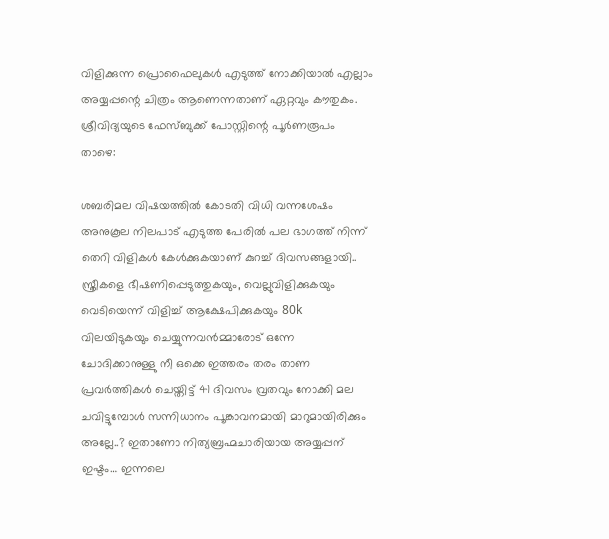വിളിക്കുന്ന പ്രൊഫൈലുകള്‍ എടുത്ത് നോക്കിയാല്‍ എല്ലാം അയ്യപ്പന്റെ ചിത്രം ആണെന്നതാണ് ഏറ്റവും കൗതുകം. ശ്രീവിദ്യയുടെ ഫേസ്ബുക്ക് പോസ്റ്റിന്റെ പൂര്‍ണരൂപം താഴെ:

ശബരിമല വിഷയത്തില്‍ കോടതി വിധി വന്നശേഷം അനുകൂല നിലപാട് എടുത്ത പേരില്‍ പല ഭാഗത്ത് നിന്ന് തെറി വിളികള്‍ കേള്‍ക്കുകയാണ് കുറച്ച് ദിവസങ്ങളായി.. സ്ത്രീകളെ ഭീഷണിപ്പെടുത്തുകയും, വെല്ലുവിളിക്കുകയും വെടിയെന്ന് വിളിച്ച് ആക്ഷേപിക്കുകയും 80k വിലയിടുകയും ചെയ്യുന്നവന്‍മ്മാരോട് ഒന്നേ ചോദിക്കാനുള്ളു നീ ഒക്കെ ഇത്തരം തരം താണ പ്രവര്‍ത്തികള്‍ ചെയ്തിട്ട് 41 ദിവസം വ്രതവും നോക്കി മല ചവിട്ടുമ്പോള്‍ സന്നിധാനം പൂങ്കാവനമായി മാറുമായിരിക്കും അല്ലേ..? ഇതാണോ നിത്യബ്രഹ്മചാരിയായ അയ്യപ്പന് ഇഷ്ടം… ഇന്നലെ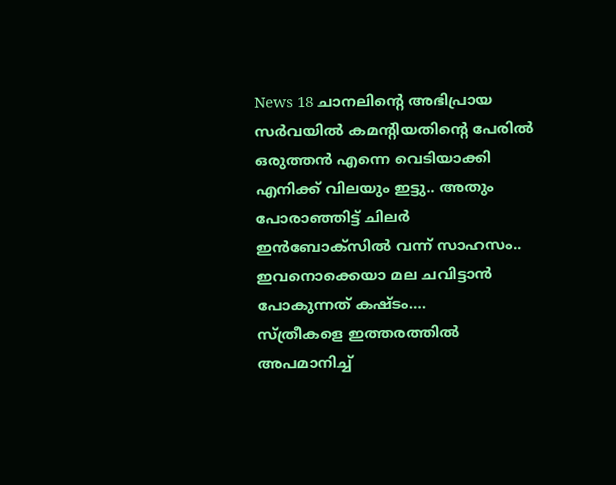News 18 ചാനലിന്റെ അഭിപ്രായ സര്‍വയില്‍ കമന്റിയതിന്റെ പേരില്‍ ഒരുത്തന്‍ എന്നെ വെടിയാക്കി എനിക്ക് വിലയും ഇട്ടു.. അതും പോരാഞ്ഞിട്ട് ചിലര്‍ ഇന്‍ബോക്‌സില്‍ വന്ന് സാഹസം.. ഇവനൊക്കെയാ മല ചവിട്ടാന്‍ പോകുന്നത് കഷ്ടം….
സ്ത്രീകളെ ഇത്തരത്തില്‍ അപമാനിച്ച്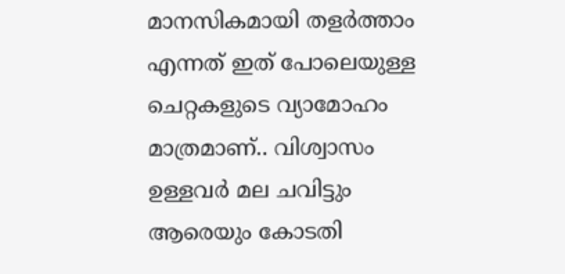മാനസികമായി തളര്‍ത്താം എന്നത് ഇത് പോലെയുള്ള ചെറ്റകളുടെ വ്യാമോഹം മാത്രമാണ്.. വിശ്വാസം ഉള്ളവര്‍ മല ചവിട്ടും ആരെയും കോടതി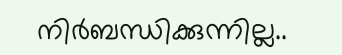നിര്‍ബന്ധിക്കുന്നില്ല..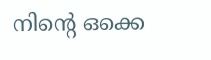നിന്റെ ഒക്കെ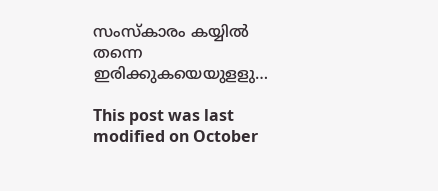സംസ്‌കാരം കയ്യില്‍ തന്നെ ഇരിക്കുകയെയുളളു…

This post was last modified on October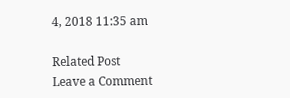4, 2018 11:35 am

Related Post
Leave a Comment